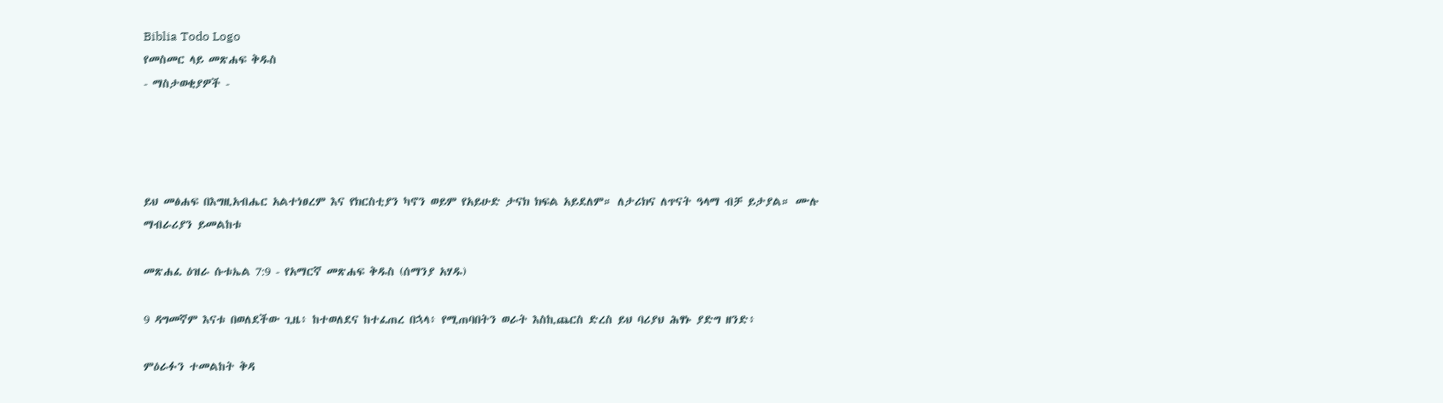Biblia Todo Logo
የመስመር ላይ መጽሐፍ ቅዱስ
- ማስታወቂያዎች -




ይህ መፅሐፍ በእግዚአብሔር አልተነፀረም እና የክርስቲያን ካኖን ወይም የአይሁድ ታናክ ክፍል አይደለም። ለታሪክና ለጥናት ዓላማ ብቻ ይታያል። ሙሉ ማብራሪያን ይመልከቱ

መጽሐፈ ዕዝራ ሱቱኤል 7:9 - የአማርኛ መጽሐፍ ቅዱስ (ሰማንያ አሃዱ)

9 ዳግመኛም እናቱ በወለደችው ጊዜ፥ ከተወለደና ከተፈጠረ በኋላ፥ የሚጠባበትን ወራት እስኪጨርስ ድረስ ይህ ባሪያህ ሕፃኑ ያድግ ዘንድ፥

ምዕራፉን ተመልከት ቅዳ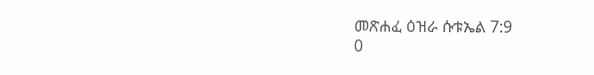መጽሐፈ ዕዝራ ሱቱኤል 7:9
0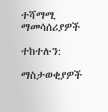ተሻማሚ ማመሳሰሪያዎች

ተከተሉን:

ማስታወቂያዎች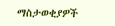ማስታወቂያዎች